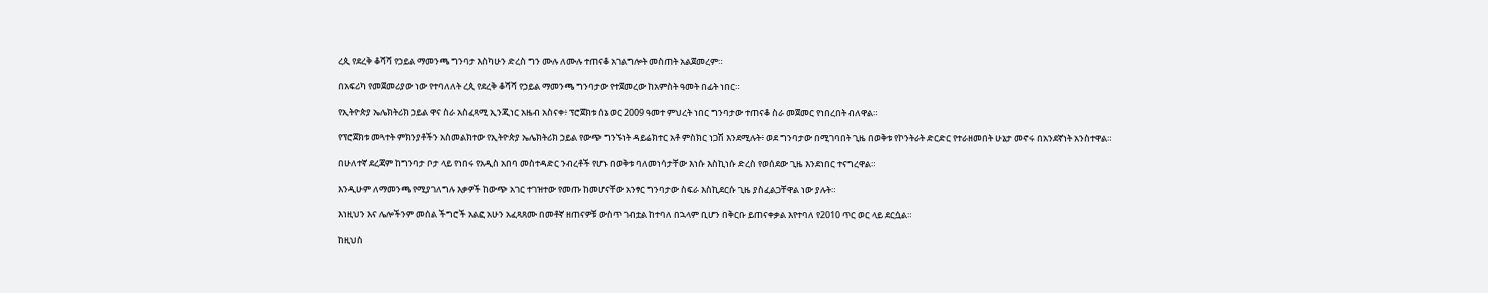ረጲ የደረቅ ቆሻሻ የኃይል ማመንጫ ግንባታ እስካሁን ድረስ ግን ሙሉ ለሙሉ ተጠናቆ አገልግሎት መስጠት አልጀመረም።

በአፍሪካ የመጀመሪያው ነው የተባለለት ረጲ የደረቅ ቆሻሻ የኃይል ማመንጫ ግንባታው የተጀመረው ከአምስት ዓመት በፊት ነበር።

የኢትዮጵያ ኤሌክትሪክ ኃይል ዋና ስራ አስፈጻሚ ኢንጂነር አዜብ አስናቀ፥ ፕሮጀክቱ ሰኔ ወር 2009 ዓመተ ምህረት ነበር ግንባታው ተጠናቆ ስራ መጀመር የነበረበት ብለዋል።

የፕሮጀክቱ መጓተት ምክንያቶችን አስመልክተው የኢትዮጵያ ኤሌክትሪክ ኃይል የውጭ ግንኙነት ዳይሬክተር አቶ ምስክር ነጋሽ እንደሚሉት፥ ወደ ግንባታው በሚገባበት ጊዜ በወቅቱ የኮንትራት ድርድር የተራዘመበት ሁኔታ መኖሩ በአንደኛነት አንስተዋል።

በሁለተኛ ደረጃም ከግንባታ ቦታ ላይ የነበሩ የአዲስ አበባ መስተዳድር ንብረቶች የሆኑ በወቅቱ ባለመነሳታቸው እነሱ እስኪነሱ ድረስ የወሰደው ጊዜ እንደነበር ተናግረዋል።

እንዲሁም ለማመንጫ የሚያገለግሉ እቃዎች ከውጭ አገር ተገዝተው የመጡ ከመሆናቸው አንፃር ግንባታው ስፍራ እስኪደርሱ ጊዜ ያስፈልጋቸዋል ነው ያሉት።

እነዚህን እና ሌሎችንም መሰል ችግሮች አልፎ አሁን አፈጻጸሙ በመቶኛ ዘጠናዎቹ ውስጥ ገብቷል ከተባለ በኋላም ቢሆን በቅርቡ ይጠናቀቃል እየተባለ የ2010 ጥር ወር ላይ ደርሷል።

ከዚህስ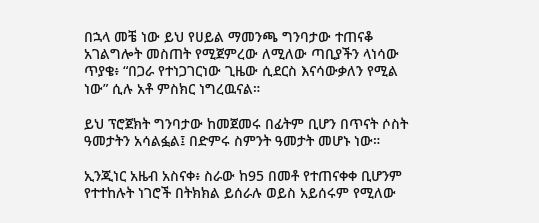በኋላ መቼ ነው ይህ የሀይል ማመንጫ ግንባታው ተጠናቆ አገልግሎት መስጠት የሚጀምረው ለሚለው ጣቢያችን ላነሳው ጥያቄ፥ “በጋራ የተነጋገርነው ጊዜው ሲደርስ እናሳውቃለን የሚል ነው” ሲሉ አቶ ምስክር ነግረዉናል።

ይህ ፕሮጀክት ግንባታው ከመጀመሩ በፊትም ቢሆን በጥናት ሶስት ዓመታትን አሳልፏል፤ በድምሩ ስምንት ዓመታት መሆኑ ነው።

ኢንጂነር አዜብ አስናቀ፥ ስራው ከ95 በመቶ የተጠናቀቀ ቢሆንም የተተከሉት ነገሮች በትክክል ይሰራሉ ወይስ አይሰሩም የሚለው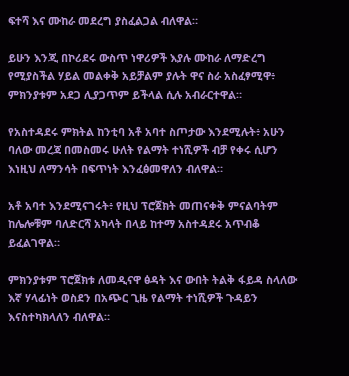ፍተሻ እና ሙከራ መደረግ ያስፈልጋል ብለዋል።

ይሁን እንጂ በኮሪደሩ ውስጥ ነዋሪዎች እያሉ ሙከራ ለማድረግ የሚያስችል ሃይል መልቀቅ አይቻልም ያሉት ዋና ስራ አስፈፃሚዋ፥ ምክንያቱም አደጋ ሊያጋጥም ይችላል ሲሉ አብራርተዋል።

የአስተዳደሩ ምክትል ከንቲባ አቶ አባተ ስጦታው እንደሚሉት፥ አሁን ባለው መረጃ በመስመሩ ሁለት የልማት ተነሺዎች ብቻ የቀሩ ሲሆን እነዚህ ለማንሳት በፍጥነት እንፈፅመዋለን ብለዋል።

አቶ አባተ እንደሚናገሩት፥ የዚህ ፕሮጀክት መጠናቀቅ ምናልባትም ከሌሎቹም ባለድርሻ አካላት በላይ ከተማ አስተዳደሩ አጥብቆ ይፈልገዋል።

ምክንያቱም ፕሮጀክቱ ለመዲናዋ ፅዳት እና ውበት ትልቅ ፋይዳ ስላለው እኛ ሃላፊነት ወስደን በአጭር ጊዜ የልማት ተነሺዎች ጉዳይን እናስተካክላለን ብለዋል።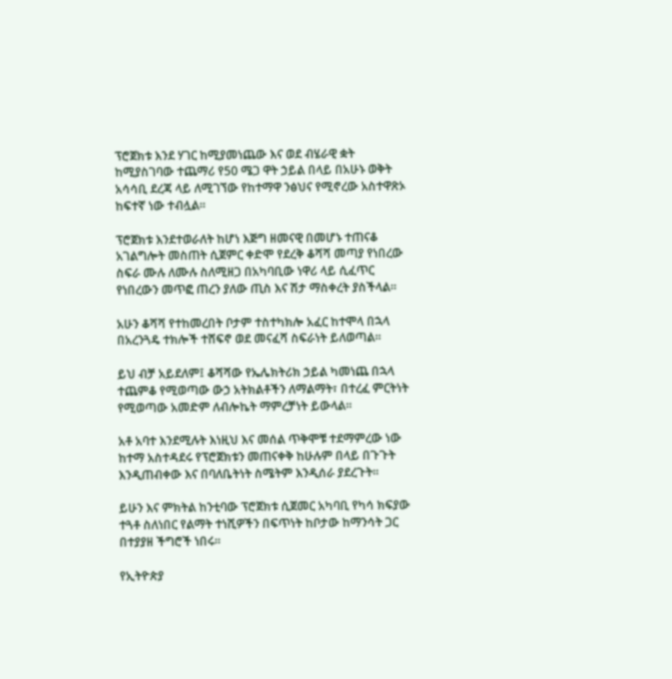ፕሮጀክቱ እንደ ሃገር ከሚያመነጨው እና ወደ ብሄራዊ ቋት ከሚያስገባው ተጨማሪ የ50 ሜጋ ዋት ኃይል በላይ በአሁኑ ወቅት አሳሳቢ ደረጃ ላይ ለሚገኘው የከተማዋ ንፅህና የሚኖረው አስተዋጽኦ ከፍተኛ ነው ተብሏል።

ፕሮጀክቱ እንደተወራለት ከሆነ እጅግ ዘመናዊ በመሆኑ ተጠናቆ አገልግሎት መስጠት ሲጀምር ቀድሞ የደረቅ ቆሻሻ መጣያ የነበረው ስፍራ ሙሉ ለሙሉ ስለሚዘጋ በአካባቢው ነዋሪ ላይ ሲፈጥር የነበረውን መጥፎ ጠረን ያለው ጢስ እና ሽታ ማስቀረት ያስችላል።

አሁን ቆሻሻ የተከመረበት ቦታም ተስተካክሎ አፈር ከተሞላ በኋላ በአረንጓዴ ተክሎች ተሸፍኖ ወደ መናፈሻ ስፍራነት ይለወጣል።

ይህ ብቻ አይደለም፤ ቆሻሻው የኤሌክትሪክ ኃይል ካመነጨ በኋላ ተጨምቆ የሚወጣው ውኃ አትክልቶችን ለማልማት፣ በተረፈ ምርትነት የሚወጣው አመድም ለብሎኬት ማምረቻነት ይውላል።

አቶ አባተ እንደሚሉት እነዚህ እና መሰል ጥቅሞቹ ተደማምረው ነው ከተማ አስተዳደሩ የፕሮጀክቱን መጠናቀቅ ከሁሉም በላይ በጉጉት እንዲጠብቀው እና በባለቤትነት ስሜትም እንዲሰራ ያደረጉት።

ይሁን እና ምክትል ከንቲባው ፕሮጀክቱ ሲጀመር አካባቢ የካሳ ክፍያው ተጓቶ ስለነበር የልማት ተነሺዎችን በፍጥነት ከቦታው ከማንሳት ጋር በተያያዘ ችግሮች ነበሩ።

የኢትዮጵያ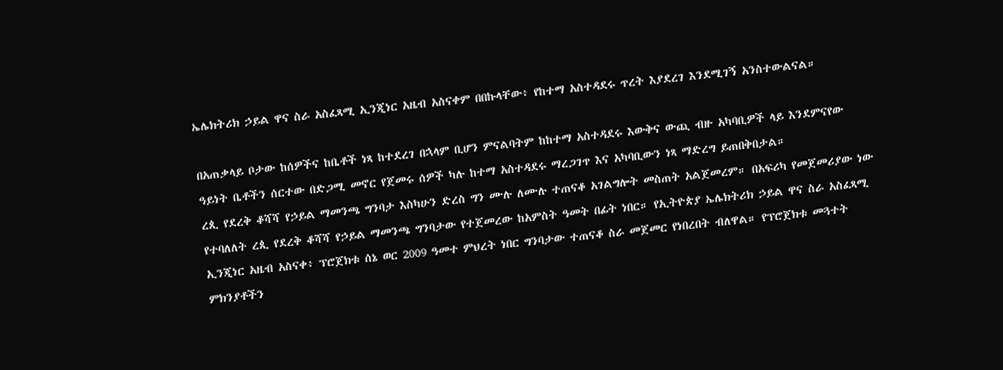ኤሌክትሪክ ኃይል ዋና ስራ አስፈጻሚ ኢንጂነር አዜብ አስናቀም በበኩላቸው፥ የከተማ አስተዳደሩ ጥረት እያደረገ እንደሚገኝ አንስተውልናል።

በአጠቃላይ ቦታው ከሰዎችና ከቤቶች ነጻ ከተደረገ በኋላም ቢሆን ምናልባትም ከከተማ አስተዳደሩ እውቅና ውጪ ብዙ አካባቢዎች ላይ እንደምናየው ዓይነት ቤቶችን ሰርተው በድጋሚ መኖር የጀመሩ ሰዎች ካሉ ከተማ አስተዳደሩ ማረጋገጥ እና አካባቢውን ነጻ ማድረግ ይጠበቅበታል።
ረጲ የደረቅ ቆሻሻ የኃይል ማመንጫ ግንባታ እስካሁን ድረስ ግን ሙሉ ለሙሉ ተጠናቆ አገልግሎት መስጠት አልጀመረም። በአፍሪካ የመጀመሪያው ነው የተባለለት ረጲ የደረቅ ቆሻሻ የኃይል ማመንጫ ግንባታው የተጀመረው ከአምስት ዓመት በፊት ነበር። የኢትዮጵያ ኤሌክትሪክ ኃይል ዋና ስራ አስፈጻሚ ኢንጂነር አዜብ አስናቀ፥ ፕሮጀክቱ ሰኔ ወር 2009 ዓመተ ምህረት ነበር ግንባታው ተጠናቆ ስራ መጀመር የነበረበት ብለዋል። የፕሮጀክቱ መጓተት ምክንያቶችን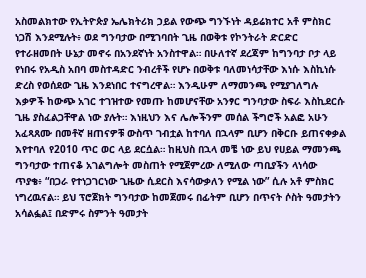አስመልክተው የኢትዮጵያ ኤሌክትሪክ ኃይል የውጭ ግንኙነት ዳይሬክተር አቶ ምስክር ነጋሽ እንደሚሉት፥ ወደ ግንባታው በሚገባበት ጊዜ በወቅቱ የኮንትራት ድርድር የተራዘመበት ሁኔታ መኖሩ በአንደኛነት አንስተዋል። በሁለተኛ ደረጃም ከግንባታ ቦታ ላይ የነበሩ የአዲስ አበባ መስተዳድር ንብረቶች የሆኑ በወቅቱ ባለመነሳታቸው እነሱ እስኪነሱ ድረስ የወሰደው ጊዜ እንደነበር ተናግረዋል። እንዲሁም ለማመንጫ የሚያገለግሉ እቃዎች ከውጭ አገር ተገዝተው የመጡ ከመሆናቸው አንፃር ግንባታው ስፍራ እስኪደርሱ ጊዜ ያስፈልጋቸዋል ነው ያሉት። እነዚህን እና ሌሎችንም መሰል ችግሮች አልፎ አሁን አፈጻጸሙ በመቶኛ ዘጠናዎቹ ውስጥ ገብቷል ከተባለ በኋላም ቢሆን በቅርቡ ይጠናቀቃል እየተባለ የ2010 ጥር ወር ላይ ደርሷል። ከዚህስ በኋላ መቼ ነው ይህ የሀይል ማመንጫ ግንባታው ተጠናቆ አገልግሎት መስጠት የሚጀምረው ለሚለው ጣቢያችን ላነሳው ጥያቄ፥ “በጋራ የተነጋገርነው ጊዜው ሲደርስ እናሳውቃለን የሚል ነው” ሲሉ አቶ ምስክር ነግረዉናል። ይህ ፕሮጀክት ግንባታው ከመጀመሩ በፊትም ቢሆን በጥናት ሶስት ዓመታትን አሳልፏል፤ በድምሩ ስምንት ዓመታት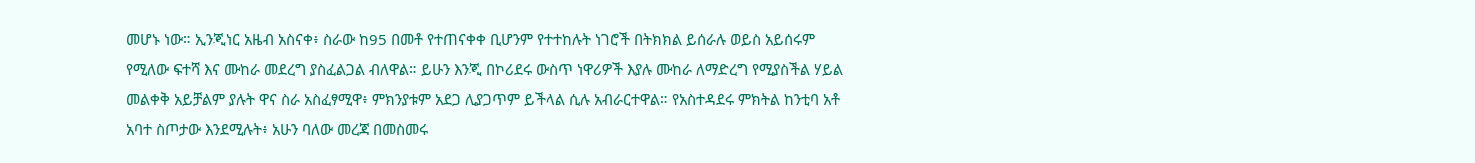መሆኑ ነው። ኢንጂነር አዜብ አስናቀ፥ ስራው ከ95 በመቶ የተጠናቀቀ ቢሆንም የተተከሉት ነገሮች በትክክል ይሰራሉ ወይስ አይሰሩም የሚለው ፍተሻ እና ሙከራ መደረግ ያስፈልጋል ብለዋል። ይሁን እንጂ በኮሪደሩ ውስጥ ነዋሪዎች እያሉ ሙከራ ለማድረግ የሚያስችል ሃይል መልቀቅ አይቻልም ያሉት ዋና ስራ አስፈፃሚዋ፥ ምክንያቱም አደጋ ሊያጋጥም ይችላል ሲሉ አብራርተዋል። የአስተዳደሩ ምክትል ከንቲባ አቶ አባተ ስጦታው እንደሚሉት፥ አሁን ባለው መረጃ በመስመሩ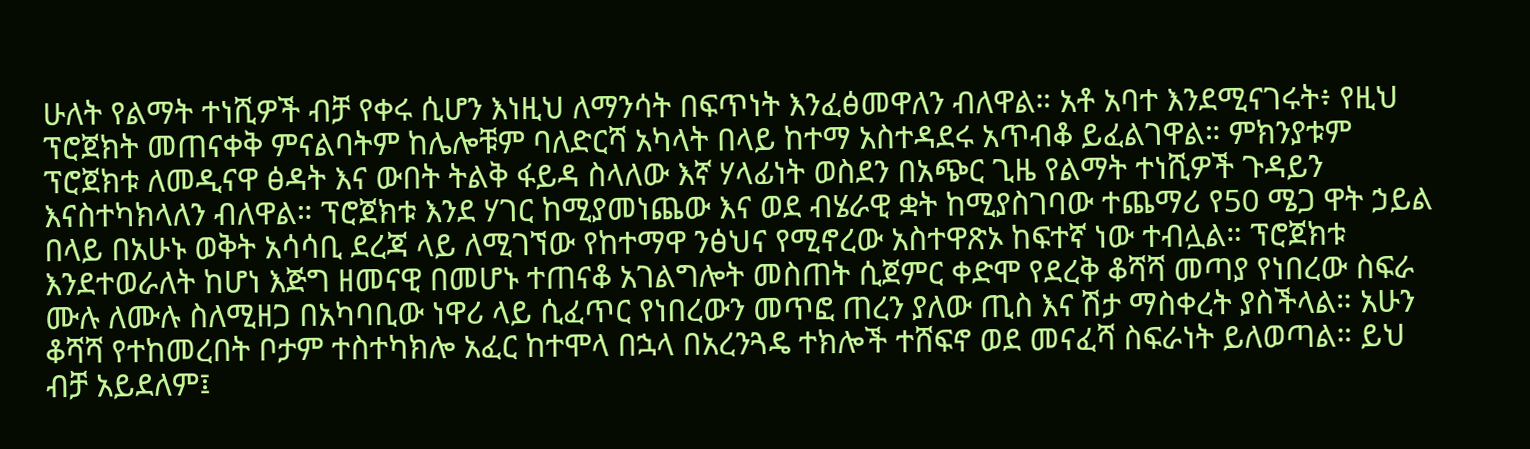ሁለት የልማት ተነሺዎች ብቻ የቀሩ ሲሆን እነዚህ ለማንሳት በፍጥነት እንፈፅመዋለን ብለዋል። አቶ አባተ እንደሚናገሩት፥ የዚህ ፕሮጀክት መጠናቀቅ ምናልባትም ከሌሎቹም ባለድርሻ አካላት በላይ ከተማ አስተዳደሩ አጥብቆ ይፈልገዋል። ምክንያቱም ፕሮጀክቱ ለመዲናዋ ፅዳት እና ውበት ትልቅ ፋይዳ ስላለው እኛ ሃላፊነት ወስደን በአጭር ጊዜ የልማት ተነሺዎች ጉዳይን እናስተካክላለን ብለዋል። ፕሮጀክቱ እንደ ሃገር ከሚያመነጨው እና ወደ ብሄራዊ ቋት ከሚያስገባው ተጨማሪ የ50 ሜጋ ዋት ኃይል በላይ በአሁኑ ወቅት አሳሳቢ ደረጃ ላይ ለሚገኘው የከተማዋ ንፅህና የሚኖረው አስተዋጽኦ ከፍተኛ ነው ተብሏል። ፕሮጀክቱ እንደተወራለት ከሆነ እጅግ ዘመናዊ በመሆኑ ተጠናቆ አገልግሎት መስጠት ሲጀምር ቀድሞ የደረቅ ቆሻሻ መጣያ የነበረው ስፍራ ሙሉ ለሙሉ ስለሚዘጋ በአካባቢው ነዋሪ ላይ ሲፈጥር የነበረውን መጥፎ ጠረን ያለው ጢስ እና ሽታ ማስቀረት ያስችላል። አሁን ቆሻሻ የተከመረበት ቦታም ተስተካክሎ አፈር ከተሞላ በኋላ በአረንጓዴ ተክሎች ተሸፍኖ ወደ መናፈሻ ስፍራነት ይለወጣል። ይህ ብቻ አይደለም፤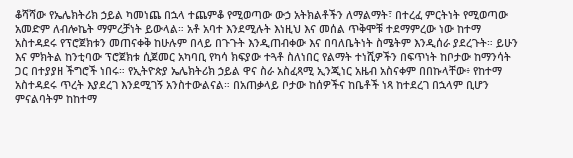ቆሻሻው የኤሌክትሪክ ኃይል ካመነጨ በኋላ ተጨምቆ የሚወጣው ውኃ አትክልቶችን ለማልማት፣ በተረፈ ምርትነት የሚወጣው አመድም ለብሎኬት ማምረቻነት ይውላል። አቶ አባተ እንደሚሉት እነዚህ እና መሰል ጥቅሞቹ ተደማምረው ነው ከተማ አስተዳደሩ የፕሮጀክቱን መጠናቀቅ ከሁሉም በላይ በጉጉት እንዲጠብቀው እና በባለቤትነት ስሜትም እንዲሰራ ያደረጉት። ይሁን እና ምክትል ከንቲባው ፕሮጀክቱ ሲጀመር አካባቢ የካሳ ክፍያው ተጓቶ ስለነበር የልማት ተነሺዎችን በፍጥነት ከቦታው ከማንሳት ጋር በተያያዘ ችግሮች ነበሩ። የኢትዮጵያ ኤሌክትሪክ ኃይል ዋና ስራ አስፈጻሚ ኢንጂነር አዜብ አስናቀም በበኩላቸው፥ የከተማ አስተዳደሩ ጥረት እያደረገ እንደሚገኝ አንስተውልናል። በአጠቃላይ ቦታው ከሰዎችና ከቤቶች ነጻ ከተደረገ በኋላም ቢሆን ምናልባትም ከከተማ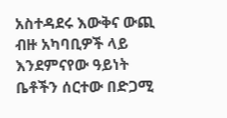አስተዳደሩ እውቅና ውጪ ብዙ አካባቢዎች ላይ እንደምናየው ዓይነት ቤቶችን ሰርተው በድጋሚ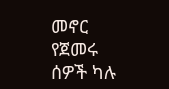መኖር የጀመሩ ሰዎች ካሉ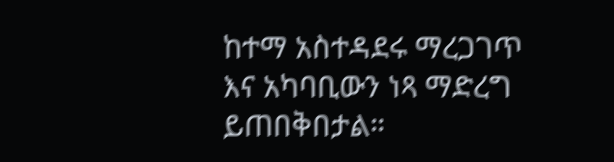ከተማ አስተዳደሩ ማረጋገጥ እና አካባቢውን ነጻ ማድረግ ይጠበቅበታል።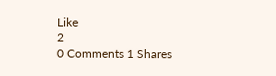Like
2
0 Comments 1 Shares